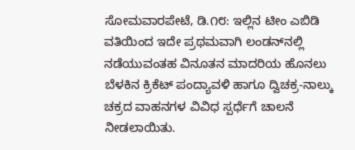ಸೋಮವಾರಪೇಟೆ, ಡಿ.೧೮: ಇಲ್ಲಿನ ಟೀಂ ಎಬಿಡಿ ವತಿಯಿಂದ ಇದೇ ಪ್ರಥಮವಾಗಿ ಲಂಡನ್‌ನಲ್ಲಿ ನಡೆಯುವಂತಹ ವಿನೂತನ ಮಾದರಿಯ ಹೊನಲು ಬೆಳಕಿನ ಕ್ರಿಕೆಟ್ ಪಂದ್ಯಾವಳಿ ಹಾಗೂ ದ್ವಿಚಕ್ರ-ನಾಲ್ಕು ಚಕ್ರದ ವಾಹನಗಳ ವಿವಿಧ ಸ್ಪರ್ಧೆಗೆ ಚಾಲನೆ ನೀಡಲಾಯಿತು.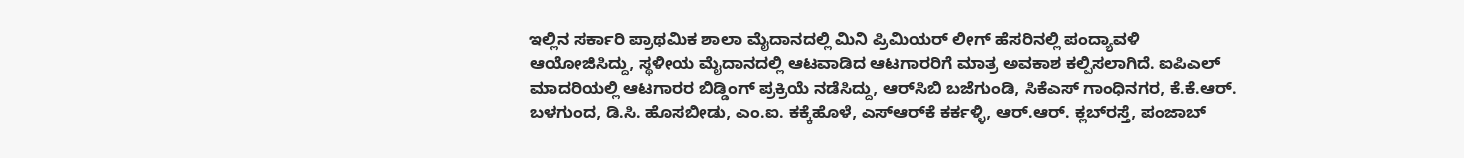ಇಲ್ಲಿನ ಸರ್ಕಾರಿ ಪ್ರಾಥಮಿಕ ಶಾಲಾ ಮೈದಾನದಲ್ಲಿ ಮಿನಿ ಪ್ರಿಮಿಯರ್ ಲೀಗ್ ಹೆಸರಿನಲ್ಲಿ ಪಂದ್ಯಾವಳಿ ಆಯೋಜಿಸಿದ್ದು, ಸ್ಥಳೀಯ ಮೈದಾನದಲ್ಲಿ ಆಟವಾಡಿದ ಆಟಗಾರರಿಗೆ ಮಾತ್ರ ಅವಕಾಶ ಕಲ್ಪಿಸಲಾಗಿದೆ. ಐಪಿಎಲ್ ಮಾದರಿಯಲ್ಲಿ ಆಟಗಾರರ ಬಿಡ್ಡಿಂಗ್ ಪ್ರಕ್ರಿಯೆ ನಡೆಸಿದ್ದು, ಆರ್‌ಸಿಬಿ ಬಜೆಗುಂಡಿ, ಸಿಕೆಎಸ್ ಗಾಂಧಿನಗರ, ಕೆ.ಕೆ.ಆರ್. ಬಳಗುಂದ, ಡಿ.ಸಿ. ಹೊಸಬೀಡು, ಎಂ.ಐ. ಕಕ್ಕೆಹೊಳೆ, ಎಸ್‌ಆರ್‌ಕೆ ಕರ್ಕಳ್ಳಿ, ಆರ್.ಆರ್. ಕ್ಲಬ್‌ರಸ್ತೆ, ಪಂಜಾಬ್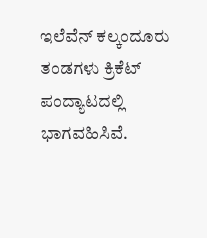ಇಲೆವೆನ್ ಕಲ್ಕಂದೂರು ತಂಡಗಳು ಕ್ರಿಕೆಟ್ ಪಂದ್ಯಾಟದಲ್ಲಿ ಭಾಗವಹಿಸಿವೆ.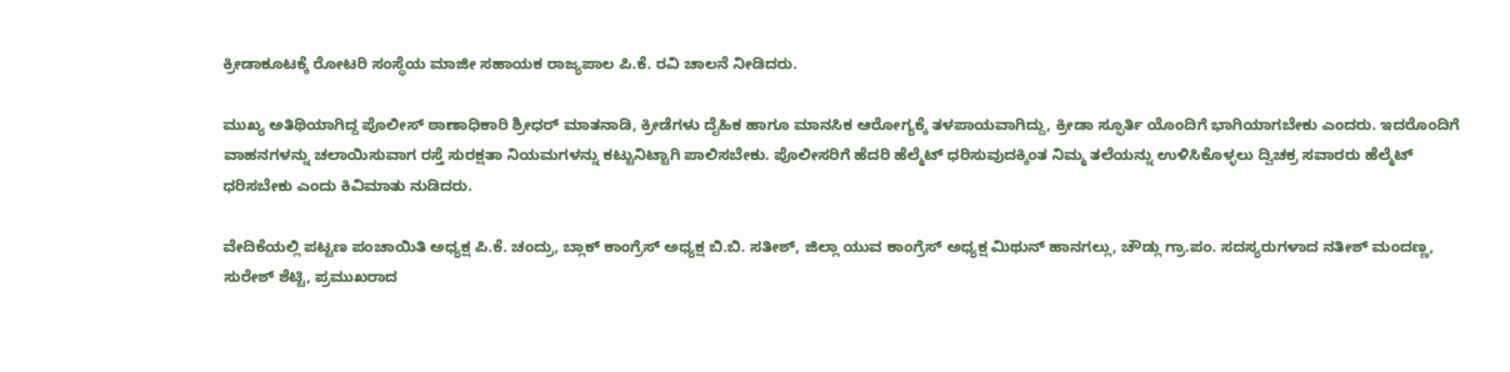ಕ್ರೀಡಾಕೂಟಕ್ಕೆ ರೋಟರಿ ಸಂಸ್ಥೆಯ ಮಾಜೀ ಸಹಾಯಕ ರಾಜ್ಯಪಾಲ ಪಿ.ಕೆ. ರವಿ ಚಾಲನೆ ನೀಡಿದರು.

ಮುಖ್ಯ ಅತಿಥಿಯಾಗಿದ್ದ ಪೊಲೀಸ್ ಠಾಣಾಧಿಕಾರಿ ಶ್ರೀಧರ್ ಮಾತನಾಡಿ, ಕ್ರೀಡೆಗಳು ದೈಹಿಕ ಹಾಗೂ ಮಾನಸಿಕ ಆರೋಗ್ಯಕ್ಕೆ ತಳಪಾಯವಾಗಿದ್ದು, ಕ್ರೀಡಾ ಸ್ಫೂರ್ತಿ ಯೊಂದಿಗೆ ಭಾಗಿಯಾಗಬೇಕು ಎಂದರು. ಇದರೊಂದಿಗೆ ವಾಹನಗಳನ್ನು ಚಲಾಯಿಸುವಾಗ ರಸ್ತೆ ಸುರಕ್ಷತಾ ನಿಯಮಗಳನ್ನು ಕಟ್ಟುನಿಟ್ಟಾಗಿ ಪಾಲಿಸಬೇಕು. ಪೊಲೀಸರಿಗೆ ಹೆದರಿ ಹೆಲ್ಮೆಟ್ ಧರಿಸುವುದಕ್ಕಿಂತ ನಿಮ್ಮ ತಲೆಯನ್ನು ಉಳಿಸಿಕೊಳ್ಳಲು ದ್ವಿಚಕ್ರ ಸವಾರರು ಹೆಲ್ಮೆಟ್ ಧರಿಸಬೇಕು ಎಂದು ಕಿವಿಮಾತು ನುಡಿದರು.

ವೇದಿಕೆಯಲ್ಲಿ ಪಟ್ಟಣ ಪಂಚಾಯಿತಿ ಅಧ್ಯಕ್ಷ ಪಿ.ಕೆ. ಚಂದ್ರು, ಬ್ಲಾಕ್ ಕಾಂಗ್ರೆಸ್ ಅಧ್ಯಕ್ಷ ಬಿ.ಬಿ. ಸತೀಶ್, ಜಿಲ್ಲಾ ಯುವ ಕಾಂಗ್ರೆಸ್ ಅಧ್ಯಕ್ಷ ಮಿಥುನ್ ಹಾನಗಲ್ಲು, ಚೌಡ್ಲು ಗ್ರಾ.ಪಂ. ಸದಸ್ಯರುಗಳಾದ ನತೀಶ್ ಮಂದಣ್ಣ, ಸುರೇಶ್ ಶೆಟ್ಟಿ, ಪ್ರಮುಖರಾದ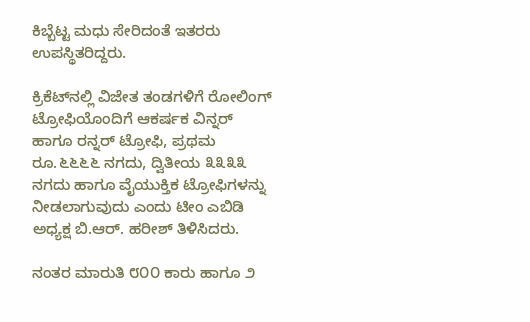ಕಿಬ್ಬೆಟ್ಟ ಮಧು ಸೇರಿದಂತೆ ಇತರರು ಉಪಸ್ಥಿತರಿದ್ದರು.

ಕ್ರಿಕೆಟ್‌ನಲ್ಲಿ ವಿಜೇತ ತಂಡಗಳಿಗೆ ರೋಲಿಂಗ್ ಟ್ರೋಫಿಯೊಂದಿಗೆ ಆಕರ್ಷಕ ವಿನ್ನರ್ ಹಾಗೂ ರನ್ನರ್ ಟ್ರೋಫಿ, ಪ್ರಥಮ ರೂ.೬೬೬೬ ನಗದು, ದ್ವಿತೀಯ ೩೩೩೩ ನಗದು ಹಾಗೂ ವೈಯುಕ್ತಿಕ ಟ್ರೋಫಿಗಳನ್ನು ನೀಡಲಾಗುವುದು ಎಂದು ಟೀಂ ಎಬಿಡಿ ಅಧ್ಯಕ್ಷ ಬಿ.ಆರ್. ಹರೀಶ್ ತಿಳಿಸಿದರು.

ನಂತರ ಮಾರುತಿ ೮೦೦ ಕಾರು ಹಾಗೂ ೨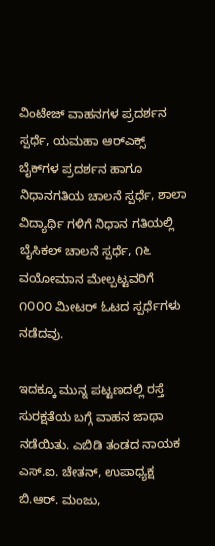ವಿಂಟೇಜ್ ವಾಹನಗಳ ಪ್ರದರ್ಶನ ಸ್ಪರ್ಧೆ, ಯಮಹಾ ಆರ್‌ಎಕ್ಸ್ ಬೈಕ್‌ಗಳ ಪ್ರದರ್ಶನ ಹಾಗೂ ನಿಧಾನಗತಿಯ ಚಾಲನೆ ಸ್ಪರ್ಧೆ, ಶಾಲಾ ವಿದ್ಯಾರ್ಥಿ ಗಳಿಗೆ ನಿಧಾನ ಗತಿಯಲ್ಲಿ ಬೈಸಿಕಲ್ ಚಾಲನೆ ಸ್ಪರ್ಧೆ, ೧೬ ವಯೋಮಾನ ಮೇಲ್ಪಟ್ಟವರಿಗೆ ೧೦೦೦ ಮೀಟರ್ ಓಟದ ಸ್ಪರ್ಧೆಗಳು ನಡೆದವು.

ಇದಕ್ಕೂ ಮುನ್ನ ಪಟ್ಟಣದಲ್ಲಿ ರಸ್ತೆ ಸುರಕ್ಷತೆಯ ಬಗ್ಗೆ ವಾಹನ ಜಾಥಾ ನಡೆಯಿತು. ಎಬಿಡಿ ತಂಡದ ನಾಯಕ ಎಸ್.ಐ. ಚೇತನ್, ಉಪಾಧ್ಯಕ್ಷ ಬಿ.ಆರ್. ಮಂಜು,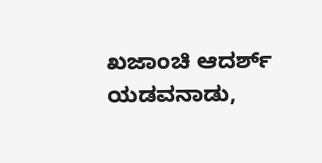ಖಜಾಂಚಿ ಆದರ್ಶ್ ಯಡವನಾಡು,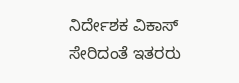ನಿರ್ದೇಶಕ ವಿಕಾಸ್ ಸೇರಿದಂತೆ ಇತರರು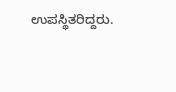ಉಪಸ್ಥಿತರಿದ್ದರು.